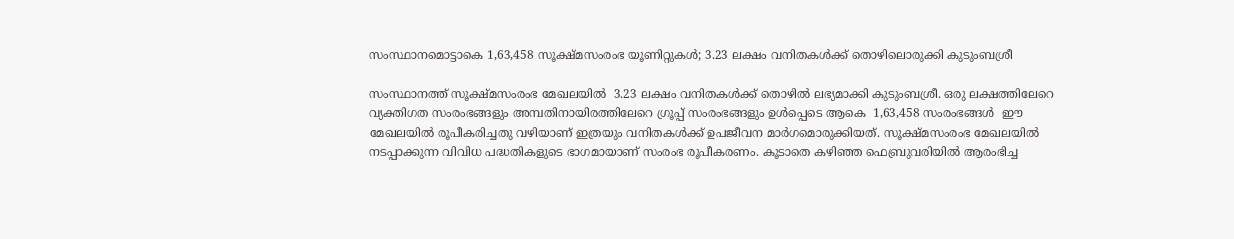സംസ്ഥാനമൊട്ടാകെ 1,63,458 സൂക്ഷ്മസംരംഭ യൂണിറ്റുകള്‍; 3.23 ലക്ഷം വനിതകള്‍ക്ക് തൊഴിലൊരുക്കി കുടുംബശ്രീ

സംസ്ഥാനത്ത് സൂക്ഷ്മസംരംഭ മേഖലയില്‍  3.23 ലക്ഷം വനിതകള്‍ക്ക് തൊഴില്‍ ലഭ്യമാക്കി കുടുംബശ്രീ. ഒരു ലക്ഷത്തിലേറെ വ്യക്തിഗത സംരംഭങ്ങളും അമ്പതിനായിരത്തിലേറെ ഗ്രൂപ്പ് സംരംഭങ്ങളും ഉള്‍പ്പെടെ ആകെ  1,63,458 സംരംഭങ്ങള്‍  ഈ മേഖലയില്‍ രൂപീകരിച്ചതു വഴിയാണ് ഇത്രയും വനിതകള്‍ക്ക് ഉപജീവന മാര്‍ഗമൊരുക്കിയത്. സൂക്ഷ്മസംരംഭ മേഖലയില്‍ നടപ്പാക്കുന്ന വിവിധ പദ്ധതികളുടെ ഭാഗമായാണ് സംരംഭ രൂപീകരണം. കൂടാതെ കഴിഞ്ഞ ഫെബ്രുവരിയില്‍ ആരംഭിച്ച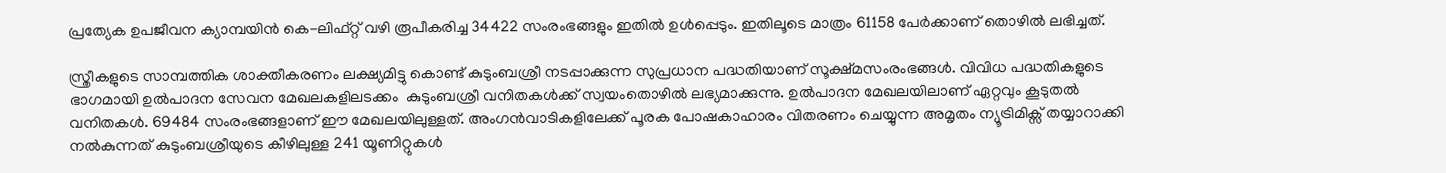പ്രത്യേക ഉപജീവന ക്യാമ്പയിന്‍ കെ-ലിഫ്റ്റ് വഴി രൂപീകരിച്ച 34422 സംരംഭങ്ങളും ഇതില്‍ ഉള്‍പ്പെടും. ഇതിലൂടെ മാത്രം 61158 പേര്‍ക്കാണ് തൊഴില്‍ ലഭിച്ചത്.

സ്ത്രീകളുടെ സാമ്പത്തിക ശാക്തീകരണം ലക്ഷ്യമിട്ടു കൊണ്ട് കുടുംബശ്രീ നടപ്പാക്കുന്ന സുപ്രധാന പദ്ധതിയാണ് സൂക്ഷ്മസംരംഭങ്ങള്‍. വിവിധ പദ്ധതികളുടെ ഭാഗമായി ഉല്‍പാദന സേവന മേഖലകളിലടക്കം  കുടുംബശ്രീ വനിതകള്‍ക്ക് സ്വയംതൊഴില്‍ ലഭ്യമാക്കുന്നു. ഉല്‍പാദന മേഖലയിലാണ് ഏറ്റവും കൂടുതല്‍ വനിതകള്‍. 69484 സംരംഭങ്ങളാണ് ഈ മേഖലയിലുള്ളത്. അംഗന്‍വാടികളിലേക്ക് പൂരക പോഷകാഹാരം വിതരണം ചെയ്യുന്ന അമൃതം ന്യൂട്രിമിക്സ് തയ്യാറാക്കി നല്‍കുന്നത് കുടുംബശ്രീയുടെ കീഴിലുള്ള 241 യൂണിറ്റുകള്‍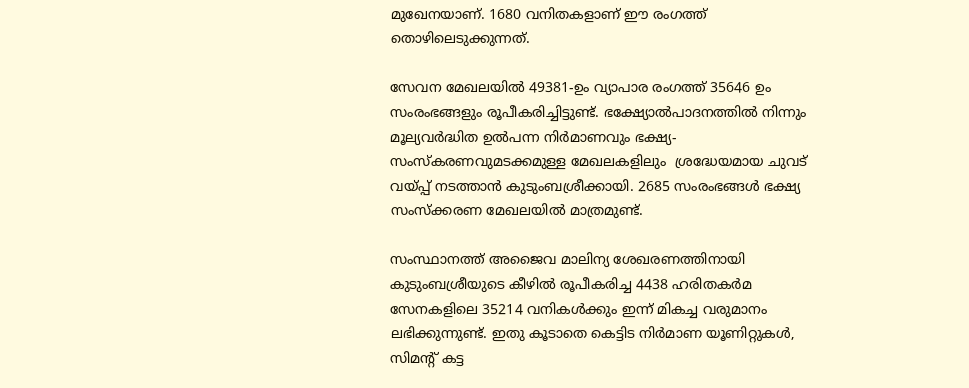മുഖേനയാണ്. 1680 വനിതകളാണ് ഈ രംഗത്ത് തൊഴിലെടുക്കുന്നത്.

സേവന മേഖലയില്‍ 49381-ഉം വ്യാപാര രംഗത്ത് 35646 ഉം സംരംഭങ്ങളും രൂപീകരിച്ചിട്ടുണ്ട്. ഭക്ഷ്യോല്‍പാദനത്തില്‍ നിന്നും മൂല്യവര്‍ദ്ധിത ഉല്‍പന്ന നിര്‍മാണവും ഭക്ഷ്യ-സംസ്കരണവുമടക്കമുള്ള മേഖലകളിലും  ശ്രദ്ധേയമായ ചുവട് വയ്പ്പ് നടത്താന്‍ കുടുംബശ്രീക്കായി. 2685 സംരംഭങ്ങള്‍ ഭക്ഷ്യ സംസ്ക്കരണ മേഖലയില്‍ മാത്രമുണ്ട്.

സംസ്ഥാനത്ത് അജൈവ മാലിന്യ ശേഖരണത്തിനായി കുടുംബശ്രീയുടെ കീഴില്‍ രൂപീകരിച്ച 4438 ഹരിതകര്‍മ സേനകളിലെ 35214 വനികള്‍ക്കും ഇന്ന് മികച്ച വരുമാനം ലഭിക്കുന്നുണ്ട്. ഇതു കൂടാതെ കെട്ടിട നിര്‍മാണ യൂണിറ്റുകള്‍, സിമന്‍റ് കട്ട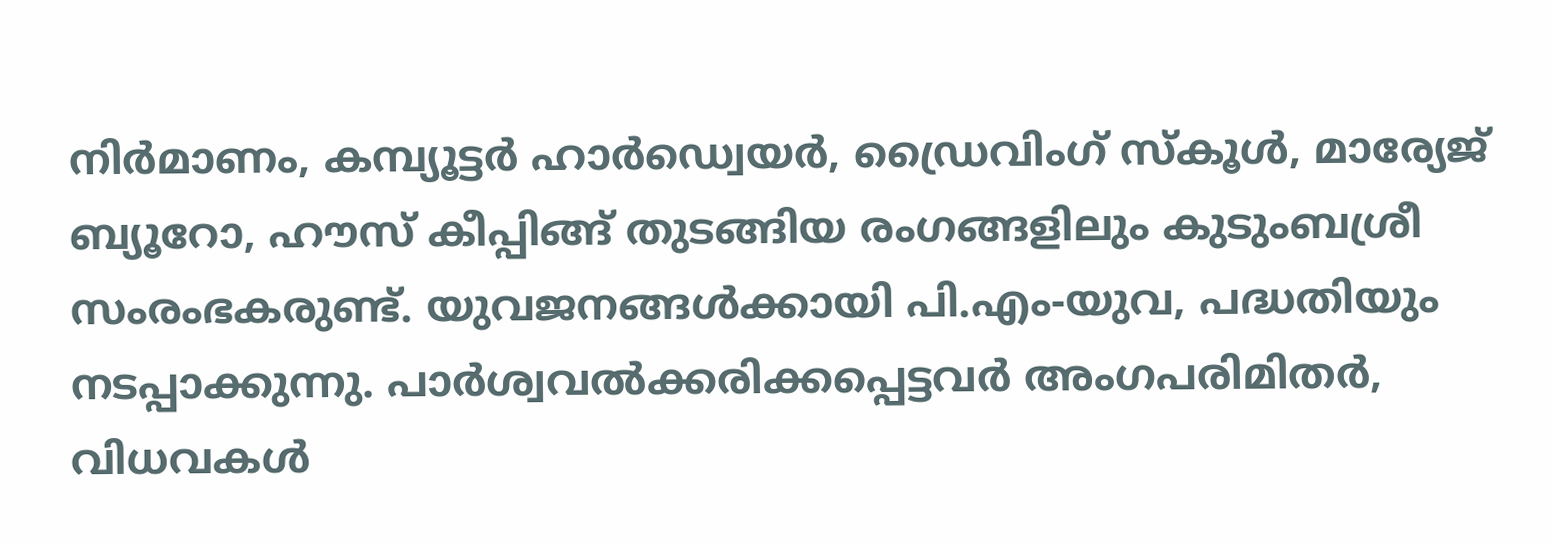നിര്‍മാണം, കമ്പ്യൂട്ടര്‍ ഹാര്‍ഡ്വെയര്‍, ഡ്രൈവിംഗ് സ്കൂള്‍, മാര്യേജ് ബ്യൂറോ, ഹൗസ് കീപ്പിങ്ങ് തുടങ്ങിയ രംഗങ്ങളിലും കുടുംബശ്രീ സംരംഭകരുണ്ട്. യുവജനങ്ങള്‍ക്കായി പി.എം-യുവ, പദ്ധതിയും നടപ്പാക്കുന്നു. പാര്‍ശ്വവല്‍ക്കരിക്കപ്പെട്ടവര്‍ അംഗപരിമിതര്‍, വിധവകള്‍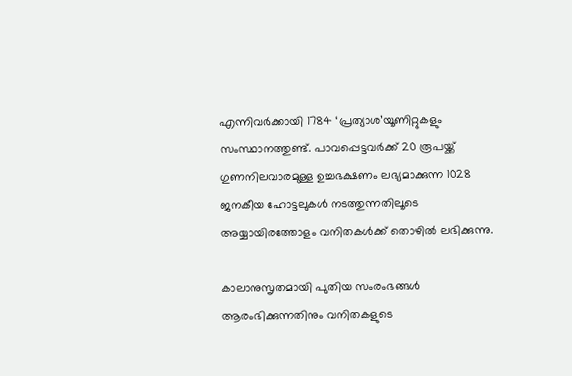എന്നിവര്‍ക്കായി 1784 ‘പ്രത്യാശ’യൂണിറ്റുകളും  സംസ്ഥാനത്തുണ്ട്. പാവപ്പെട്ടവര്‍ക്ക് 20 രൂപയ്ക്ക് ഗുണനിലവാരമുള്ള ഉച്ചഭക്ഷണം ലഭ്യമാക്കുന്ന 1028 ജനകീയ ഹോട്ടലുകള്‍ നടത്തുന്നതിലൂടെ അയ്യായിരത്തോളം വനിതകള്‍ക്ക് തൊഴില്‍ ലഭിക്കുന്നു.

കാലാനുസൃതമായി പുതിയ സംരംഭങ്ങള്‍ ആരംഭിക്കുന്നതിനും വനിതകളുടെ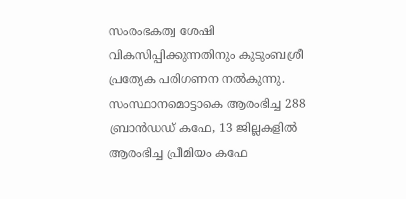സംരംഭകത്വ ശേഷി വികസിപ്പിക്കുന്നതിനും കുടുംബശ്രീ പ്രത്യേക പരിഗണന നല്‍കുന്നു. സംസ്ഥാനമൊട്ടാകെ ആരംഭിച്ച 288 ബ്രാന്‍ഡഡ് കഫേ, 13 ജില്ലകളില്‍ ആരംഭിച്ച പ്രീമിയം കഫേ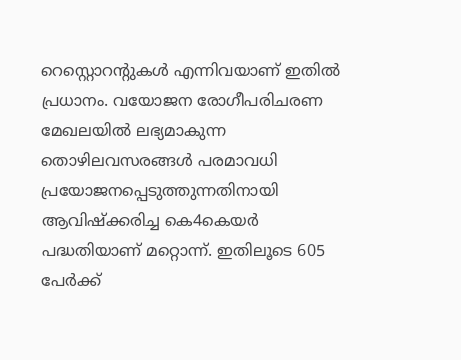റെസ്റ്റൊറന്‍റുകള്‍ എന്നിവയാണ് ഇതില്‍ പ്രധാനം. വയോജന രോഗീപരിചരണ മേഖലയില്‍ ലഭ്യമാകുന്ന തൊഴിലവസരങ്ങള്‍ പരമാവധി പ്രയോജനപ്പെടുത്തുന്നതിനായി ആവിഷ്ക്കരിച്ച കെ4കെയര്‍ പദ്ധതിയാണ് മറ്റൊന്ന്. ഇതിലൂടെ 605 പേര്‍ക്ക്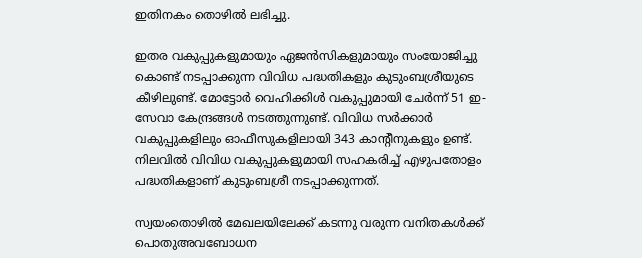ഇതിനകം തൊഴില്‍ ലഭിച്ചു.

ഇതര വകുപ്പുകളുമായും ഏജന്‍സികളുമായും സംയോജിച്ചു കൊണ്ട് നടപ്പാക്കുന്ന വിവിധ പദ്ധതികളും കുടുംബശ്രീയുടെ കീഴിലുണ്ട്. മോട്ടോര്‍ വെഹിക്കിള്‍ വകുപ്പുമായി ചേര്‍ന്ന് 51 ഇ-സേവാ കേന്ദ്രങ്ങള്‍ നടത്തുന്നുണ്ട്. വിവിധ സര്‍ക്കാര്‍ വകുപ്പുകളിലും ഓഫീസുകളിലായി 343 കാന്‍റീനുകളും ഉണ്ട്. നിലവില്‍ വിവിധ വകുപ്പുകളുമായി സഹകരിച്ച് എഴുപതോളം പദ്ധതികളാണ് കുടുംബശ്രീ നടപ്പാക്കുന്നത്.

സ്വയംതൊഴില്‍ മേഖലയിലേക്ക് കടന്നു വരുന്ന വനിതകള്‍ക്ക് പൊതുഅവബോധന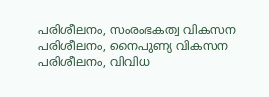പരിശീലനം, സംരംഭകത്വ വികസന പരിശീലനം, നൈപുണ്യ വികസന പരിശീലനം, വിവിധ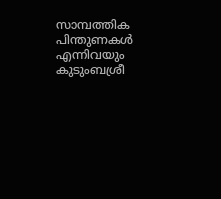സാമ്പത്തിക പിന്തുണകള്‍  എന്നിവയും കുടുംബശ്രീ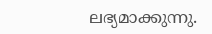ലഭ്യമാക്കുന്നു.